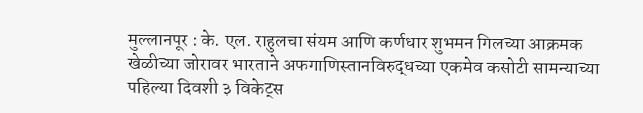मुल्लानपूर : के. एल. राहुलचा संयम आणि कर्णधार शुभमन गिलच्या आक्रमक खेळीच्या जोरावर भारताने अफगाणिस्तानविरुद्धच्या एकमेव कसोटी सामन्याच्या पहिल्या दिवशी ३ विकेट्स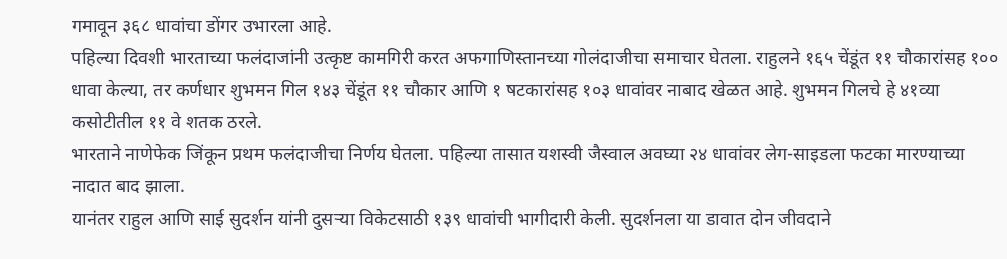गमावून ३६८ धावांचा डोंगर उभारला आहे.
पहिल्या दिवशी भारताच्या फलंदाजांनी उत्कृष्ट कामगिरी करत अफगाणिस्तानच्या गोलंदाजीचा समाचार घेतला. राहुलने १६५ चेंडूंत ११ चौकारांसह १०० धावा केल्या, तर कर्णधार शुभमन गिल १४३ चेंडूंत ११ चौकार आणि १ षटकारांसह १०३ धावांवर नाबाद खेळत आहे. शुभमन गिलचे हे ४१व्या कसोटीतील ११ वे शतक ठरले.
भारताने नाणेफेक जिंकून प्रथम फलंदाजीचा निर्णय घेतला. पहिल्या तासात यशस्वी जैस्वाल अवघ्या २४ धावांवर लेग-साइडला फटका मारण्याच्या नादात बाद झाला.
यानंतर राहुल आणि साई सुदर्शन यांनी दुसऱ्या विकेटसाठी १३९ धावांची भागीदारी केली. सुदर्शनला या डावात दोन जीवदाने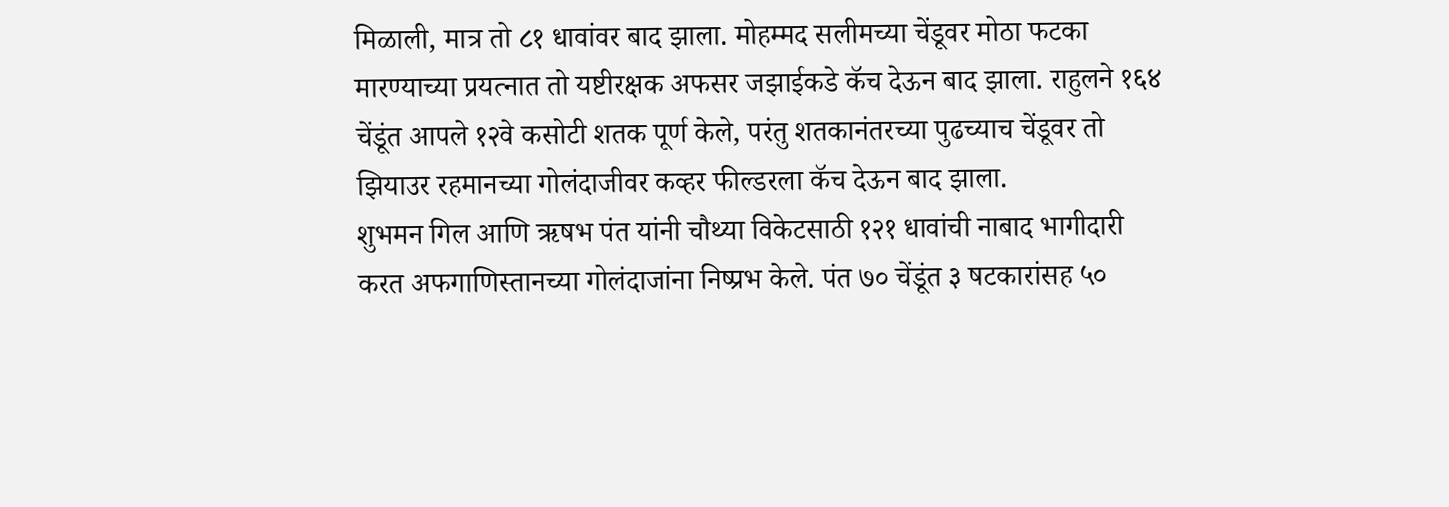मिळाली, मात्र तो ८१ धावांवर बाद झाला. मोहम्मद सलीमच्या चेंडूवर मोठा फटका मारण्याच्या प्रयत्नात तो यष्टीरक्षक अफसर जझाईकडे कॅच देऊन बाद झाला. राहुलने १६४ चेंडूंत आपले १२वे कसोटी शतक पूर्ण केले, परंतु शतकानंतरच्या पुढच्याच चेंडूवर तो झियाउर रहमानच्या गोलंदाजीवर कव्हर फील्डरला कॅच देऊन बाद झाला.
शुभमन गिल आणि ऋषभ पंत यांनी चौथ्या विकेटसाठी १२१ धावांची नाबाद भागीदारी करत अफगाणिस्तानच्या गोलंदाजांना निष्प्रभ केले. पंत ७० चेंडूंत ३ षटकारांसह ५०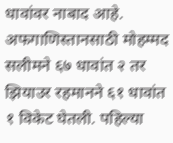धावांवर नाबाद आहे. अफगाणिस्तानसाठी मोहम्मद सलीमने ६७ धावांत २ तर झियाउर रहमानने ६१ धावांत १ विकेट घेतली. पहिल्या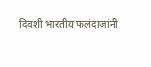दिवशी भारतीय फलंदाजांनी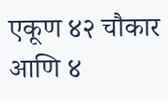एकूण ४२ चौकार आणि ४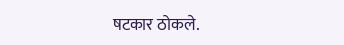षटकार ठोकले.